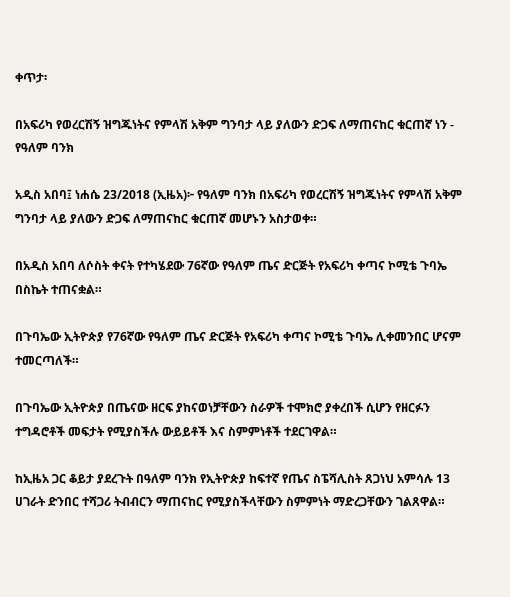ቀጥታ፡

በአፍሪካ የወረርሽኝ ዝግጁነትና የምላሽ አቅም ግንባታ ላይ ያለውን ድጋፍ ለማጠናከር ቁርጠኛ ነን - የዓለም ባንክ

አዲስ አበባ፤ ነሐሴ 23/2018 (ኢዜአ)፦ የዓለም ባንክ በአፍሪካ የወረርሽኝ ዝግጁነትና የምላሽ አቅም ግንባታ ላይ ያለውን ድጋፍ ለማጠናከር ቁርጠኛ መሆኑን አስታወቀ።

በአዲስ አበባ ለሶስት ቀናት የተካሄደው 76ኛው የዓለም ጤና ድርጅት የአፍሪካ ቀጣና ኮሚቴ ጉባኤ በስኬት ተጠናቋል።

በጉባኤው ኢትዮጵያ የ76ኛው የዓለም ጤና ድርጅት የአፍሪካ ቀጣና ኮሚቴ ጉባኤ ሊቀመንበር ሆናም ተመርጣለች።

በጉባኤው ኢትዮጵያ በጤናው ዘርፍ ያከናወነቻቸውን ስራዎች ተሞክሮ ያቀረበች ሲሆን የዘርፉን ተግዳሮቶች መፍታት የሚያስችሉ ውይይቶች እና ስምምነቶች ተደርገዋል።

ከኢዜአ ጋር ቆይታ ያደረጉት በዓለም ባንክ የኢትዮጵያ ከፍተኛ የጤና ስፔሻሊስት ጸጋነህ አምሳሉ 13 ሀገራት ድንበር ተሻጋሪ ትብብርን ማጠናከር የሚያስችላቸውን ስምምነት ማድረጋቸውን ገልጸዋል።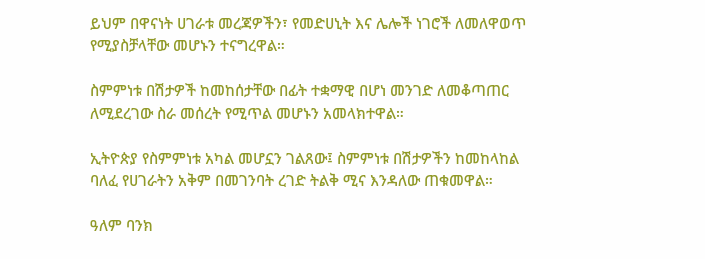ይህም በዋናነት ሀገራቱ መረጃዎችን፣ የመድሀኒት እና ሌሎች ነገሮች ለመለዋወጥ የሚያስቻላቸው መሆኑን ተናግረዋል።

ስምምነቱ በሽታዎች ከመከሰታቸው በፊት ተቋማዊ በሆነ መንገድ ለመቆጣጠር ለሚደረገው ስራ መሰረት የሚጥል መሆኑን አመላክተዋል።

ኢትዮጵያ የስምምነቱ አካል መሆኗን ገልጸው፤ ስምምነቱ በሽታዎችን ከመከላከል ባለፈ የሀገራትን አቅም በመገንባት ረገድ ትልቅ ሚና እንዳለው ጠቁመዋል።

ዓለም ባንክ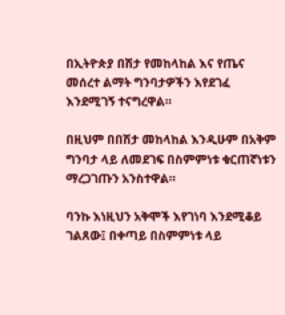በኢትዮጵያ በሽታ የመከላከል እና የጤና መሰረተ ልማት ግንባታዎችን እየደገፈ እንደሚገኝ ተናግረዋል።

በዚህም በበሽታ መከላከል እንዲሁም በአቅም ግንባታ ላይ ለመደገፍ በስምምነቱ ቁርጠኛነቱን ማረጋገጡን አንስተዋል።

ባንኩ እነዚህን አቅሞች እየገነባ እንደሚቆይ ገልጸው፤ በቀጣይ በስምምነቱ ላይ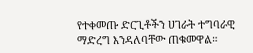የተቀመጡ ድርጊቶችን ሀገራት ተግባራዊ ማድረግ እንዳለባቸው ጠቁመዋል።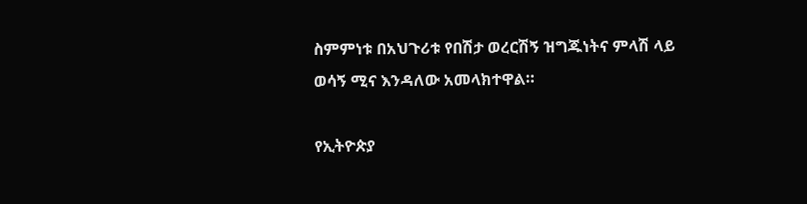ስምምነቱ በአህጉሪቱ የበሽታ ወረርሽኝ ዝግጁነትና ምላሽ ላይ ወሳኝ ሚና እንዳለው አመላክተዋል።

የኢትዮጵያ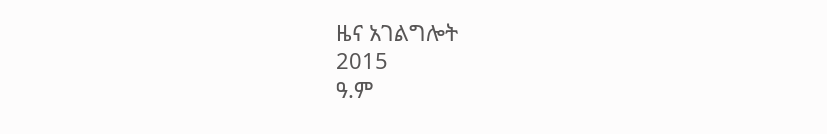ዜና አገልግሎት
2015
ዓ.ም